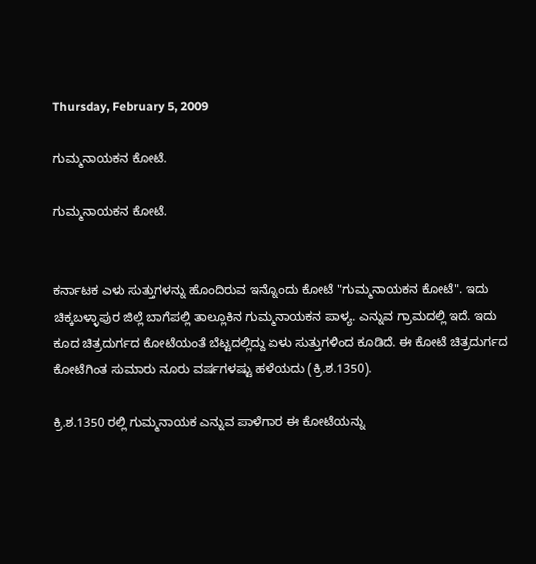Thursday, February 5, 2009

ಗುಮ್ಮನಾಯಕನ ಕೋಟೆ.

ಗುಮ್ಮನಾಯಕನ ಕೋಟೆ.


ಕರ್ನಾಟಕ ಎಳು ಸುತ್ತುಗಳನ್ನು ಹೊಂದಿರುವ ಇನ್ನೊಂದು ಕೋಟೆ "ಗುಮ್ಮನಾಯಕನ ಕೋಟೆ". ಇದು ಚಿಕ್ಕಬಳ್ಳಾಪುರ ಜಿಲ್ಲೆ ಬಾಗೆಪಲ್ಲಿ ತಾಲ್ಲೂಕಿನ ಗುಮ್ಮನಾಯಕನ ಪಾಳ್ಯ. ಎನ್ನುವ ಗ್ರಾಮದಲ್ಲಿ ಇದೆ. ಇದು ಕೂದ ಚಿತ್ರದುರ್ಗದ ಕೋಟೆಯಂತೆ ಬೆಟ್ಟದಲ್ಲಿದ್ದು ಏಳು ಸುತ್ತುಗಳಿಂದ ಕೂಡಿದೆ. ಈ ಕೋಟೆ ಚಿತ್ರದುರ್ಗದ ಕೋಟೆಗಿಂತ ಸುಮಾರು ನೂರು ವರ್ಷಗಳಷ್ಟು ಹಳೆಯದು (ಕ್ರಿ.ಶ.1350).

ಕ್ರಿ.ಶ.1350 ರಲ್ಲಿ ಗುಮ್ಮನಾಯಕ ಎನ್ನುವ ಪಾಳೆಗಾರ ಈ ಕೋಟೆಯನ್ನು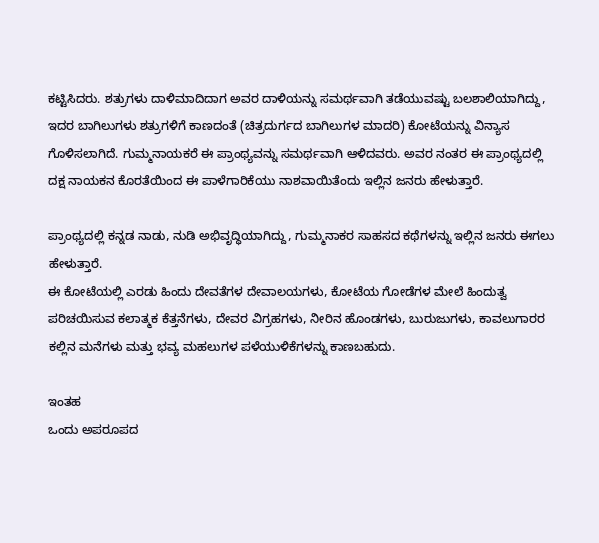ಕಟ್ಟಿಸಿದರು. ಶತ್ರುಗಳು ದಾಳಿಮಾದಿದಾಗ ಅವರ ದಾಳಿಯನ್ನು ಸಮರ್ಥವಾಗಿ ತಡೆಯುವಷ್ಟು ಬಲಶಾಲಿಯಾಗಿದ್ದು, ಇದರ ಬಾಗಿಲುಗಳು ಶತ್ರುಗಳಿಗೆ ಕಾಣದಂತೆ (ಚಿತ್ರದುರ್ಗದ ಬಾಗಿಲುಗಳ ಮಾದರಿ) ಕೋಟೆಯನ್ನು ವಿನ್ಯಾಸ ಗೊಳಿಸಲಾಗಿದೆ. ಗುಮ್ಮನಾಯಕರೆ ಈ ಪ್ರಾಂಥ್ಯವನ್ನು ಸಮರ್ಥವಾಗಿ ಆಳಿದವರು. ಅವರ ನಂತರ ಈ ಪ್ರಾಂಥ್ಯದಲ್ಲಿ ದಕ್ಷ ನಾಯಕನ ಕೊರತೆಯಿಂದ ಈ ಪಾಳೆಗಾರಿಕೆಯು ನಾಶವಾಯಿತೆಂದು ಇಲ್ಲಿನ ಜನರು ಹೇಳುತ್ತಾರೆ.

ಪ್ರಾಂಥ್ಯದಲ್ಲಿ ಕನ್ನಡ ನಾಡು, ನುಡಿ ಅಭಿವೃದ್ಧಿಯಾಗಿದ್ದು, ಗುಮ್ಮನಾಕರ ಸಾಹಸದ ಕಥೆಗಳನ್ನು ಇಲ್ಲಿನ ಜನರು ಈಗಲು ಹೇಳುತ್ತಾರೆ.
ಈ ಕೋಟೆಯಲ್ಲಿ ಎರಡು ಹಿಂದು ದೇವತೆಗಳ ದೇವಾಲಯಗಳು, ಕೋಟೆಯ ಗೋಡೆಗಳ ಮೇಲೆ ಹಿಂದುತ್ವ ಪರಿಚಯಿಸುವ ಕಲಾತ್ಮಕ ಕೆತ್ತನೆಗಳು, ದೇವರ ವಿಗ್ರಹಗಳು, ನೀರಿನ ಹೊಂಡಗಳು, ಬುರುಜುಗಳು, ಕಾವಲುಗಾರರ ಕಲ್ಲಿನ ಮನೆಗಳು ಮತ್ತು ಭವ್ಯ ಮಹಲುಗಳ ಪಳೆಯುಳಿಕೆಗಳನ್ನು ಕಾಣಬಹುದು.

ಇಂತಹ
ಒಂದು ಅಪರೂಪದ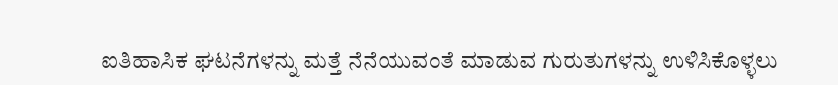ಐತಿಹಾಸಿಕ ಘಟನೆಗಳನ್ನು ಮತ್ತೆ ನೆನೆಯುವಂತೆ ಮಾಡುವ ಗುರುತುಗಳನ್ನು ಉಳಿಸಿಕೊಳ್ಳಲು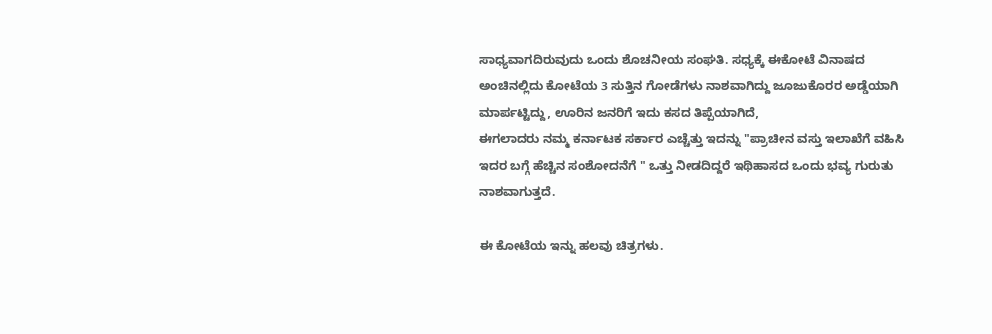ಸಾಧ್ಯವಾಗದಿರುವುದು ಒಂದು ಶೊಚನೀಯ ಸಂಘತಿ. ಸಧ್ಯಕ್ಕೆ ಈಕೋಟೆ ವಿನಾಷದ ಅಂಚಿನಲ್ಲಿದು ಕೋಟೆಯ 3 ಸುತ್ತಿನ ಗೋಡೆಗಳು ನಾಶವಾಗಿದ್ದು ಜೂಜುಕೊರರ ಅಡ್ಡೆಯಾಗಿ ಮಾರ್ಪಟ್ಟಿದ್ದು, ಊರಿನ ಜನರಿಗೆ ಇದು ಕಸದ ತಿಪ್ಪೆಯಾಗಿದೆ,
ಈಗಲಾದರು ನಮ್ಮ ಕರ್ನಾಟಕ ಸರ್ಕಾರ ಎಚ್ಚೆತ್ತು ಇದನ್ನು "ಪ್ರಾಚೀನ ವಸ್ತು ಇಲಾಖೆಗೆ ವಹಿಸಿ ಇದರ ಬಗ್ಗೆ ಹೆಚ್ಚಿನ ಸಂಶೋದನೆಗೆ " ಒತ್ತು ನೀಡದಿದ್ದರೆ ಇಥಿಹಾಸದ ಒಂದು ಭವ್ಯ ಗುರುತು ನಾಶವಾಗುತ್ತದೆ.

ಈ ಕೋಟೆಯ ಇನ್ನು ಹಲವು ಚಿತ್ರಗಳು.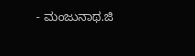- ಮಂಜುನಾಥ.ಜಿ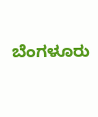ಬೆಂಗಳೂರು